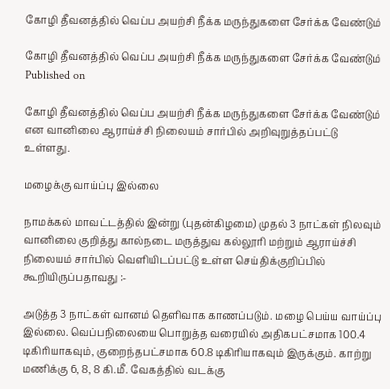கோழி தீவனத்தில் வெப்ப அயற்சி நீக்க மருந்துகளை சேர்க்க வேண்டும்

கோழி தீவனத்தில் வெப்ப அயற்சி நீக்க மருந்துகளை சேர்க்க வேண்டும்
Published on

கோழி தீவனத்தில் வெப்ப அயற்சி நீக்க மருந்துகளை சேர்க்க வேண்டும் என வானிலை ஆராய்ச்சி நிலையம் சார்பில் அறிவுறுத்தப்பட்டு உள்ளது.

மழைக்கு வாய்ப்பு இல்லை

நாமக்கல் மாவட்டத்தில் இன்று (புதன்கிழமை) முதல் 3 நாட்கள் நிலவும் வானிலை குறித்து கால்நடை மருத்துவ கல்லூரி மற்றும் ஆராய்ச்சி நிலையம் சார்பில் வெளியிடப்பட்டு உள்ள செய்திக்குறிப்பில் கூறியிருப்பதாவது :-

அடுத்த 3 நாட்கள் வானம் தெளிவாக காணப்படும். மழை பெய்ய வாய்ப்பு இல்லை. வெப்பநிலையை பொறுத்த வரையில் அதிகபட்சமாக 100.4 டிகிரியாகவும், குறைந்தபட்சமாக 60.8 டிகிரியாகவும் இருக்கும். காற்று மணிக்கு 6, 8, 8 கி.மீ. வேகத்தில் வடக்கு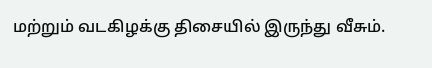மற்றும் வடகிழக்கு திசையில் இருந்து வீசும்.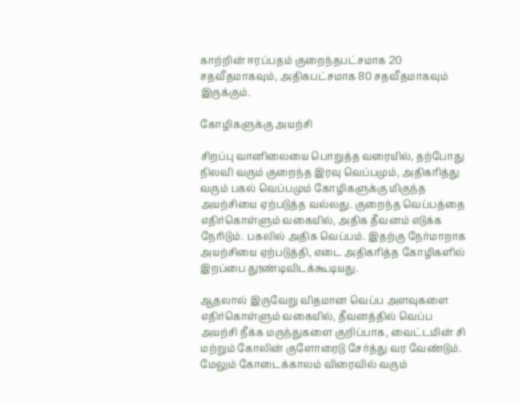காற்றின் ஈரப்பதம் குறைந்தபட்சமாக 20 சதவீதமாகவும், அதிகபட்சமாக 80 சதவீதமாகவும் இருக்கும்.

கோழிகளுக்கு அயற்சி

சிறப்பு வானிலையை பொறுத்த வரையில், தற்போது நிலவி வரும் குறைந்த இரவு வெப்பமும், அதிகரித்து வரும் பகல் வெப்பமும் கோழிகளுக்கு மிகுந்த அயற்சியை ஏற்படுத்த வல்லது. குறைந்த வெப்பத்தை எதிர்கொள்ளும் வகையில், அதிக தீவனம் எடுக்க நேரிடும். பகலில் அதிக வெப்பம். இதற்கு நேர்மாறாக அயற்சியை ஏற்படுத்தி, எடை அதிகரித்த கோழிகளில் இறப்பை தூண்டிவிடக்கூடியது.

ஆதலால் இருவேறு விதமான வெப்ப அளவுகளை எதிர்கொள்ளும் வகையில், தீவனத்தில் வெப்ப அயற்சி நீக்க மருந்துகளை குறிப்பாக, வைட்டமின் சி மற்றும் கோலின் குளோரைடு சேர்த்து வர வேண்டும். மேலும் கோடைக்காலம் விரைவில் வரும்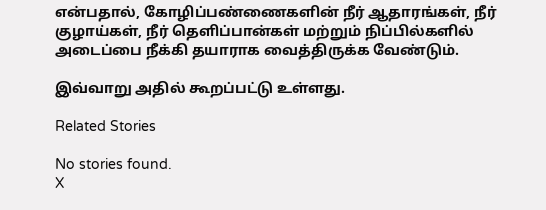என்பதால், கோழிப்பண்ணைகளின் நீர் ஆதாரங்கள், நீர் குழாய்கள், நீர் தெளிப்பான்கள் மற்றும் நிப்பில்களில் அடைப்பை நீக்கி தயாராக வைத்திருக்க வேண்டும்.

இவ்வாறு அதில் கூறப்பட்டு உள்ளது.

Related Stories

No stories found.
X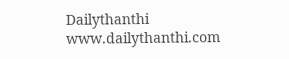Dailythanthi
www.dailythanthi.com